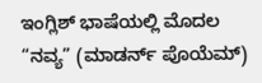ಇಂಗ್ಲಿಶ್ ಭಾಷೆಯಲ್ಲಿ ಮೊದಲ “ನವ್ಯ” (ಮಾಡರ್ನ್ ಪೊಯೆಮ್)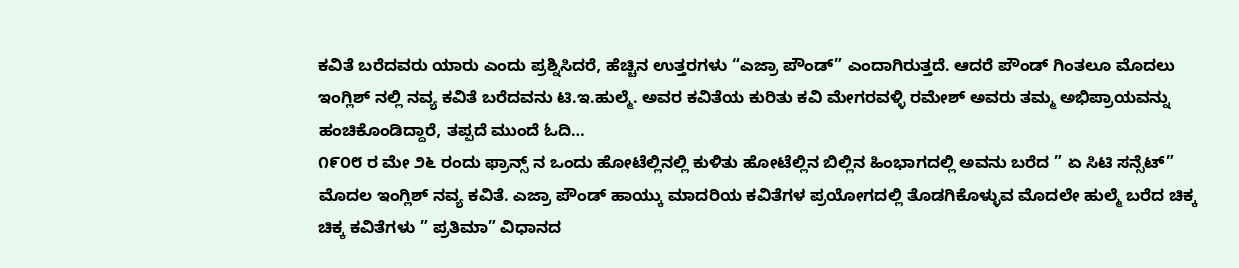ಕವಿತೆ ಬರೆದವರು ಯಾರು ಎಂದು ಪ್ರಶ್ನಿಸಿದರೆ, ಹೆಚ್ಚಿನ ಉತ್ತರಗಳು “ಎಜ್ರಾ ಪೌಂಡ್” ಎಂದಾಗಿರುತ್ತದೆ. ಆದರೆ ಪೌಂಡ್ ಗಿಂತಲೂ ಮೊದಲು ಇಂಗ್ಲಿಶ್ ನಲ್ಲಿ ನವ್ಯ ಕವಿತೆ ಬರೆದವನು ಟಿ.ಇ.ಹುಲ್ಮೆ. ಅವರ ಕವಿತೆಯ ಕುರಿತು ಕವಿ ಮೇಗರವಳ್ಳಿ ರಮೇಶ್ ಅವರು ತಮ್ಮ ಅಭಿಪ್ರಾಯವನ್ನು ಹಂಚಿಕೊಂಡಿದ್ದಾರೆ, ತಪ್ಪದೆ ಮುಂದೆ ಓದಿ…
೧೯೦೮ ರ ಮೇ ೨೬ ರಂದು ಫ್ರಾನ್ಸ್ ನ ಒಂದು ಹೋಟೆಲ್ಲಿನಲ್ಲಿ ಕುಳಿತು ಹೋಟೆಲ್ಲಿನ ಬಿಲ್ಲಿನ ಹಿಂಭಾಗದಲ್ಲಿ ಅವನು ಬರೆದ ” ಏ ಸಿಟಿ ಸನ್ಸೆಟ್” ಮೊದಲ ಇಂಗ್ಲಿಶ್ ನವ್ಯ ಕವಿತೆ. ಎಜ್ರಾ ಪೌಂಡ್ ಹಾಯ್ಕು ಮಾದರಿಯ ಕವಿತೆಗಳ ಪ್ರಯೋಗದಲ್ಲಿ ತೊಡಗಿಕೊಳ್ಳುವ ಮೊದಲೇ ಹುಲ್ಮೆ ಬರೆದ ಚಿಕ್ಕ ಚಿಕ್ಕ ಕವಿತೆಗಳು ” ಪ್ರತಿಮಾ” ವಿಧಾನದ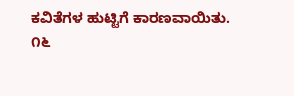ಕವಿತೆಗಳ ಹುಟ್ಟಿಗೆ ಕಾರಣವಾಯಿತು.
೧೬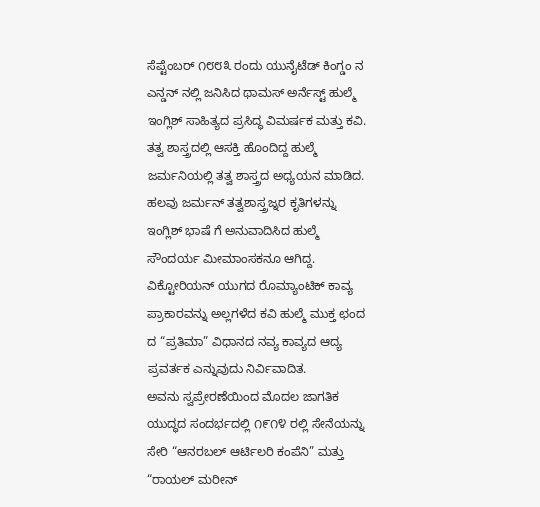ಸೆಪ್ಟೆಂಬರ್ ೧೮೮೩ ರಂದು ಯುನೈಟೆಡ್ ಕಿಂಗ್ಡಂ ನ ಎನ್ಡನ್ ನಲ್ಲಿ ಜನಿಸಿದ ಥಾಮಸ್ ಅರ್ನೆಸ್ಟ್ ಹುಲ್ಮೆ ಇಂಗ್ಲಿಶ್ ಸಾಹಿತ್ಯದ ಪ್ರಸಿದ್ಧ ವಿಮರ್ಷಕ ಮತ್ತು ಕವಿ. ತತ್ವ ಶಾಸ್ತ್ರದಲ್ಲಿ ಆಸಕ್ತಿ ಹೊಂದಿದ್ದ ಹುಲ್ಮೆ ಜರ್ಮನಿಯಲ್ಲಿ ತತ್ವ ಶಾಸ್ತ್ರದ ಅಧ್ಯಯನ ಮಾಡಿದ. ಹಲವು ಜರ್ಮನ್ ತತ್ವಶಾಸ್ತ್ರಜ್ನರ ಕೃತಿಗಳನ್ನು ಇಂಗ್ಲಿಶ್ ಭಾಷೆ ಗೆ ಅನುವಾದಿಸಿದ ಹುಲ್ಮೆ ಸೌಂದರ್ಯ ಮೀಮಾಂಸಕನೂ ಆಗಿದ್ದ. ವಿಕ್ಟೋರಿಯನ್ ಯುಗದ ರೊಮ್ಯಾಂಟಿಕ್ ಕಾವ್ಯ ಪ್ರಾಕಾರವನ್ನು ಅಲ್ಲಗಳೆದ ಕವಿ ಹುಲ್ಮೆ ಮುಕ್ತ ಛಂದ ದ “ಪ್ರತಿಮಾ” ವಿಧಾನದ ನವ್ಯ ಕಾವ್ಯದ ಆದ್ಯ ಪ್ರವರ್ತಕ ಎನ್ನುವುದು ನಿರ್ವಿವಾದಿತ.
ಅವನು ಸ್ವಪ್ರೇರಣೆಯಿಂದ ಮೊದಲ ಜಾಗತಿಕ ಯುದ್ಧದ ಸಂದರ್ಭದಲ್ಲಿ ೧೯೧೪ ರಲ್ಲಿ ಸೇನೆಯನ್ನು ಸೇರಿ “ಆನರಬಲ್ ಆರ್ಟಿಲರಿ ಕಂಪೆನಿ” ಮತ್ತು “ರಾಯಲ್ ಮರೀನ್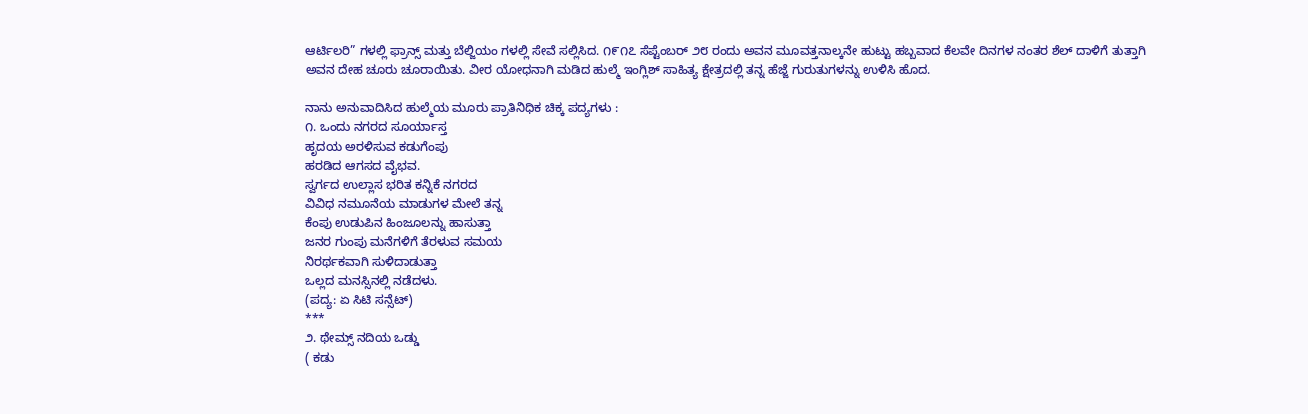ಆರ್ಟಿಲರಿ” ಗಳಲ್ಲಿ ಫ್ರಾನ್ಸ್ ಮತ್ತು ಬೆಲ್ಜಿಯಂ ಗಳಲ್ಲಿ ಸೇವೆ ಸಲ್ಲಿಸಿದ. ೧೯೧೭ ಸೆಪ್ಟೆಂಬರ್ ೨೮ ರಂದು ಅವನ ಮೂವತ್ತನಾಲ್ಕನೇ ಹುಟ್ಟು ಹಬ್ಬವಾದ ಕೆಲವೇ ದಿನಗಳ ನಂತರ ಶೆಲ್ ದಾಳಿಗೆ ತುತ್ತಾಗಿ ಅವನ ದೇಹ ಚೂರು ಚೂರಾಯಿತು. ವೀರ ಯೋಧನಾಗಿ ಮಡಿದ ಹುಲ್ಮೆ ಇಂಗ್ಲಿಶ್ ಸಾಹಿತ್ಯ ಕ್ಷೇತ್ರದಲ್ಲಿ ತನ್ನ ಹೆಜ್ಜೆ ಗುರುತುಗಳನ್ನು ಉಳಿಸಿ ಹೊದ.

ನಾನು ಅನುವಾದಿಸಿದ ಹುಲ್ಮೆಯ ಮೂರು ಪ್ರಾತಿನಿಧಿಕ ಚಿಕ್ಕ ಪದ್ಯಗಳು :
೧. ಒಂದು ನಗರದ ಸೂರ್ಯಾಸ್ತ
ಹೃದಯ ಅರಳಿಸುವ ಕಡುಗೆಂಪು
ಹರಡಿದ ಆಗಸದ ವೈಭವ.
ಸ್ವರ್ಗದ ಉಲ್ಲಾಸ ಭರಿತ ಕನ್ನಿಕೆ ನಗರದ
ವಿವಿಧ ನಮೂನೆಯ ಮಾಡುಗಳ ಮೇಲೆ ತನ್ನ
ಕೆಂಪು ಉಡುಪಿನ ಹಿಂಜೂಲನ್ನು ಹಾಸುತ್ತಾ
ಜನರ ಗುಂಪು ಮನೆಗಳಿಗೆ ತೆರಳುವ ಸಮಯ
ನಿರರ್ಥಕವಾಗಿ ಸುಳಿದಾಡುತ್ತಾ
ಒಲ್ಲದ ಮನಸ್ಸಿನಲ್ಲಿ ನಡೆದಳು.
(ಪದ್ಯ: ಏ ಸಿಟಿ ಸನ್ಸೆಟ್)
***
೨. ಥೇಮ್ಸ್ ನದಿಯ ಒಡ್ಡು
( ಕಡು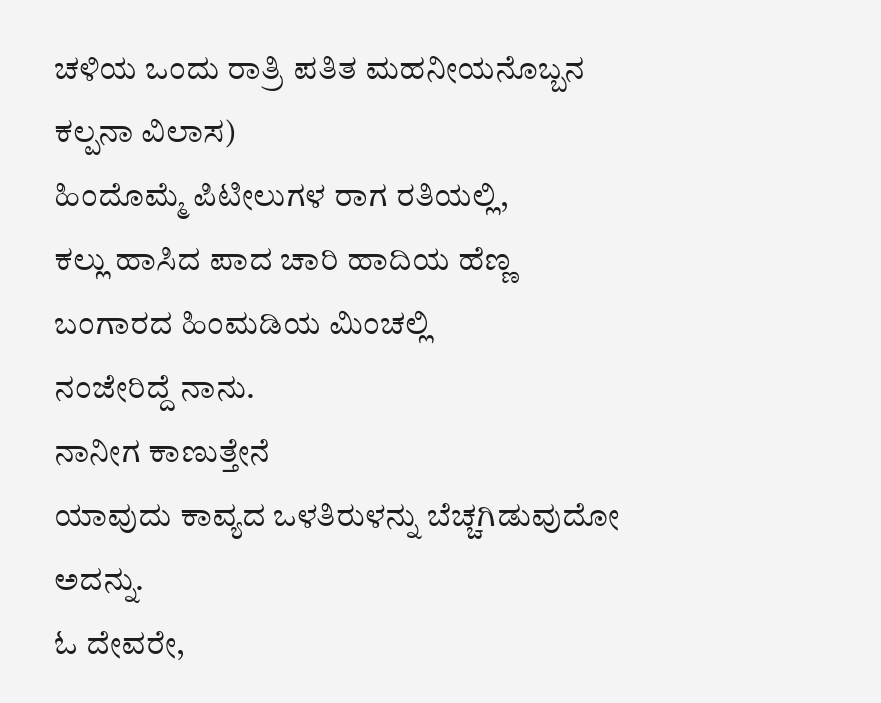ಚಳಿಯ ಒಂದು ರಾತ್ರಿ ಪತಿತ ಮಹನೀಯನೊಬ್ಬನ ಕಲ್ಪನಾ ವಿಲಾಸ)
ಹಿಂದೊಮ್ಮೆ ಪಿಟೀಲುಗಳ ರಾಗ ರತಿಯಲ್ಲಿ,
ಕಲ್ಲು ಹಾಸಿದ ಪಾದ ಚಾರಿ ಹಾದಿಯ ಹೆಣ್ಣ
ಬಂಗಾರದ ಹಿಂಮಡಿಯ ಮಿಂಚಲ್ಲಿ
ನಂಜೇರಿದ್ದೆ ನಾನು.
ನಾನೀಗ ಕಾಣುತ್ತೇನೆ
ಯಾವುದು ಕಾವ್ಯದ ಒಳತಿರುಳನ್ನು ಬೆಚ್ಚಗಿಡುವುದೋ ಅದನ್ನು.
ಓ ದೇವರೇ,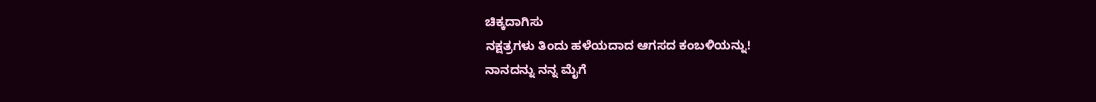ಚಿಕ್ಕದಾಗಿಸು
ನಕ್ಷತ್ರಗಳು ತಿಂದು ಹಳೆಯದಾದ ಆಗಸದ ಕಂಬಳಿಯನ್ನು!
ನಾನದನ್ನು ನನ್ನ ಮೈಗೆ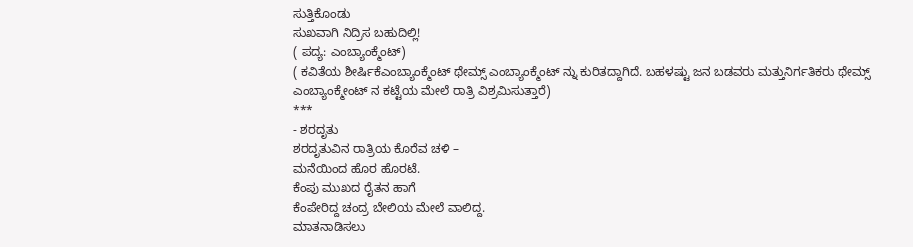ಸುತ್ತಿಕೊಂಡು
ಸುಖವಾಗಿ ನಿದ್ರಿಸ ಬಹುದಿಲ್ಲಿ!
( ಪದ್ಯ: ಎಂಬ್ಯಾಂಕ್ಮೆಂಟ್)
( ಕವಿತೆಯ ಶೀರ್ಷಿಕೆಎಂಬ್ಯಾಂಕ್ಮೆಂಟ್ ಥೇಮ್ಸ್ ಎಂಬ್ಯಾಂಕ್ಮೆಂಟ್ ನ್ನು ಕುರಿತದ್ದಾಗಿದೆ. ಬಹಳಷ್ಟು ಜನ ಬಡವರು ಮತ್ತುನಿರ್ಗತಿಕರು ಥೇಮ್ಸ್ ಎಂಬ್ಯಾಂಕ್ಮೇಂಟ್ ನ ಕಟ್ಟೆಯ ಮೇಲೆ ರಾತ್ರಿ ವಿಶ್ರಮಿಸುತ್ತಾರೆ)
***
- ಶರದೃತು
ಶರದೃತುವಿನ ರಾತ್ರಿಯ ಕೊರೆವ ಚಳಿ –
ಮನೆಯಿಂದ ಹೊರ ಹೊರಟೆ.
ಕೆಂಪು ಮುಖದ ರೈತನ ಹಾಗೆ
ಕೆಂಪೇರಿದ್ದ ಚಂದ್ರ ಬೇಲಿಯ ಮೇಲೆ ವಾಲಿದ್ದ.
ಮಾತನಾಡಿಸಲು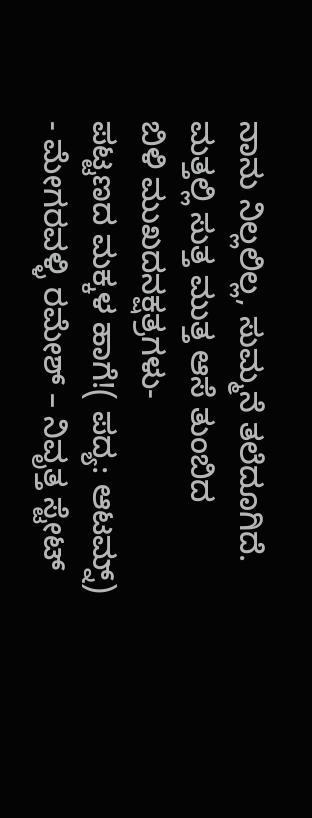ನಾನು ನಿಲ್ಲಲಿಲ್ಲ, ಸುಮ್ಮನೆ ತಲೆದೂಗಿದೆ.
ಮತ್ತಲ್ಲಿ ಸುತ್ತ ಮುತ್ತ ಆಸೆ ತುಂಬಿದ
ಬಿಳಿ ಮುಖದನಕ್ಷತ್ರಗಳು-
ಪಟ್ಟಣದ ಮಕ್ಕಳ ಹಾಗೆ!( ಪದ್ಯ: ಆಟಮ್ನ್)
- ಮೇಗರವಳ್ಳಿ ರಮೇಶ್ – ನಿವೃತ್ತ ಸ್ಟೇಟ್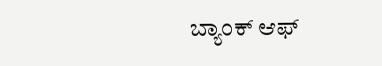ಬ್ಯಾಂಕ್ ಆಫ್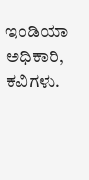ಇಂಡಿಯಾ ಅಧಿಕಾರಿ, ಕವಿಗಳು.